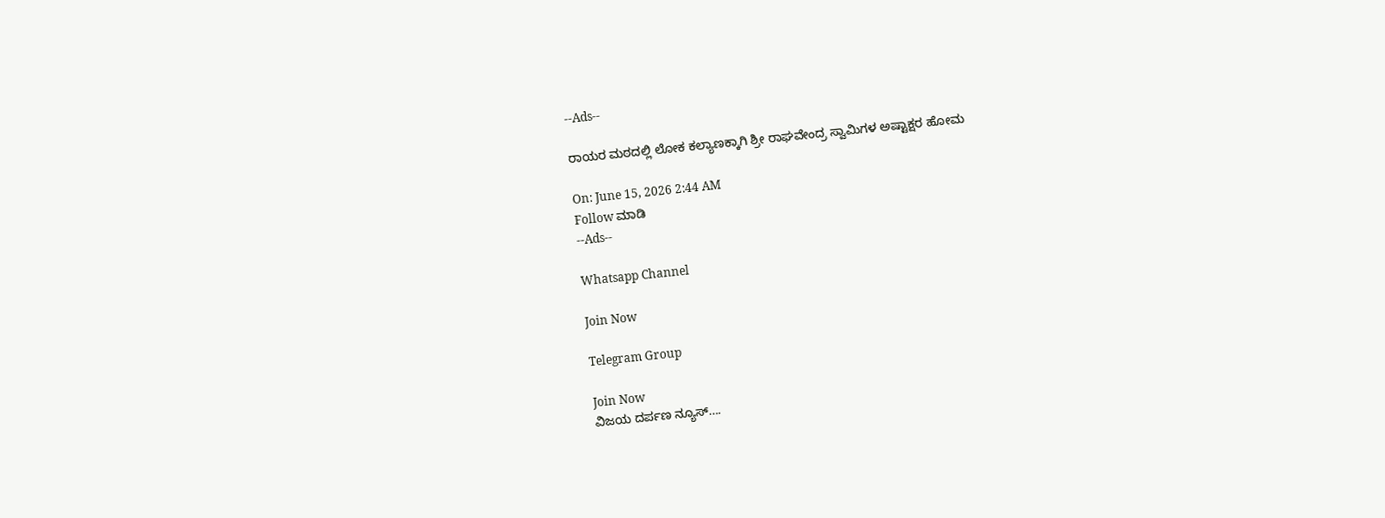--Ads--

ರಾಯರ ಮಠದಲ್ಲಿ ಲೋಕ ಕಲ್ಯಾಣಕ್ಕಾಗಿ ಶ್ರೀ ರಾಘವೇಂದ್ರ ಸ್ವಾಮಿಗಳ ಅಷ್ಟಾಕ್ಷರ ಹೋಮ

On: June 15, 2026 2:44 AM
Follow ಮಾಡಿ
--Ads--

Whatsapp Channel

Join Now

Telegram Group

Join Now
ವಿಜಯ ದರ್ಪಣ ನ್ಯೂಸ್….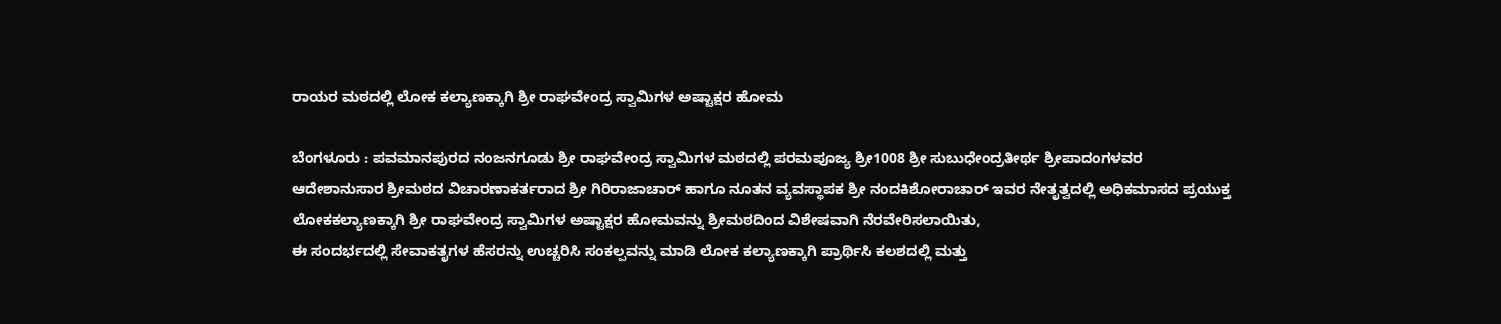ರಾಯರ ಮಠದಲ್ಲಿ ಲೋಕ ಕಲ್ಯಾಣಕ್ಕಾಗಿ ಶ್ರೀ ರಾಘವೇಂದ್ರ ಸ್ವಾಮಿಗಳ ಅಷ್ಟಾಕ್ಷರ ಹೋಮ

ಬೆಂಗಳೂರು : ಪವಮಾನಪುರದ ನಂಜನಗೂಡು ಶ್ರೀ ರಾಘವೇಂದ್ರ ಸ್ವಾಮಿಗಳ ಮಠದಲ್ಲಿ ಪರಮಪೂಜ್ಯ ಶ್ರೀ1008 ಶ್ರೀ ಸುಬುಧೇಂದ್ರತೀರ್ಥ ಶ್ರೀಪಾದಂಗಳವರ ಆದೇಶಾನುಸಾರ ಶ್ರೀಮಠದ ವಿಚಾರಣಾಕರ್ತರಾದ ಶ್ರೀ ಗಿರಿರಾಜಾಚಾರ್ ಹಾಗೂ ನೂತನ ವ್ಯವಸ್ಥಾಪಕ ಶ್ರೀ ನಂದಕಿಶೋರಾಚಾರ್ ಇವರ ನೇತೃತ್ವದಲ್ಲಿ ಅಧಿಕಮಾಸದ ಪ್ರಯುಕ್ತ ಲೋಕಕಲ್ಯಾಣಕ್ಕಾಗಿ ಶ್ರೀ ರಾಘವೇಂದ್ರ ಸ್ವಾಮಿಗಳ ಅಷ್ಟಾಕ್ಷರ ಹೋಮವನ್ನು ಶ್ರೀಮಠದಿಂದ ವಿಶೇಷವಾಗಿ ನೆರವೇರಿಸಲಾಯಿತು,
ಈ ಸಂದರ್ಭದಲ್ಲಿ ಸೇವಾಕತೃಗಳ ಹೆಸರನ್ನು ಉಚ್ಚರಿಸಿ ಸಂಕಲ್ಪವನ್ನು ಮಾಡಿ ಲೋಕ ಕಲ್ಯಾಣಕ್ಕಾಗಿ ಪ್ರಾರ್ಥಿಸಿ ಕಲಶದಲ್ಲಿ ಮತ್ತು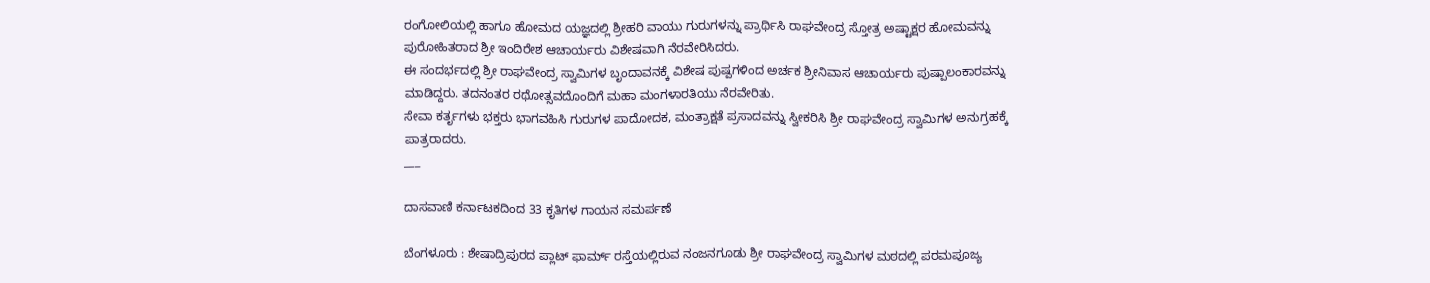ರಂಗೋಲಿಯಲ್ಲಿ ಹಾಗೂ ಹೋಮದ ಯಜ್ಞದಲ್ಲಿ ಶ್ರೀಹರಿ ವಾಯು ಗುರುಗಳನ್ನು ಪ್ರಾರ್ಥಿಸಿ ರಾಘವೇಂದ್ರ ಸ್ತೋತ್ರ ಅಷ್ಟಾಕ್ಷರ ಹೋಮವನ್ನು ಪುರೋಹಿತರಾದ ಶ್ರೀ ಇಂದಿರೇಶ ಆಚಾರ್ಯರು ವಿಶೇಷವಾಗಿ ನೆರವೇರಿಸಿದರು.
ಈ ಸಂದರ್ಭದಲ್ಲಿ ಶ್ರೀ ರಾಘವೇಂದ್ರ ಸ್ವಾಮಿಗಳ ಬೃಂದಾವನಕ್ಕೆ ವಿಶೇಷ ಪುಷ್ಪಗಳಿಂದ ಅರ್ಚಕ ಶ್ರೀನಿವಾಸ ಆಚಾರ್ಯರು ಪುಷ್ಪಾಲಂಕಾರವನ್ನು ಮಾಡಿದ್ದರು. ತದನಂತರ ರಥೋತ್ಸವದೊಂದಿಗೆ ಮಹಾ ಮಂಗಳಾರತಿಯು ನೆರವೇರಿತು.
ಸೇವಾ ಕರ್ತೃಗಳು ಭಕ್ತರು ಭಾಗವಹಿಸಿ ಗುರುಗಳ ಪಾದೋದಕ, ಮಂತ್ರಾಕ್ಷತೆ ಪ್ರಸಾದವನ್ನು ಸ್ವೀಕರಿಸಿ ಶ್ರೀ ರಾಘವೇಂದ್ರ ಸ್ವಾಮಿಗಳ ಅನುಗ್ರಹಕ್ಕೆ ಪಾತ್ರರಾದರು.
___

ದಾಸವಾಣಿ ಕರ್ನಾಟಕದಿಂದ 33 ಕೃತಿಗಳ ಗಾಯನ ಸಮರ್ಪಣೆ

ಬೆಂಗಳೂರು : ಶೇಷಾದ್ರಿಪುರದ ಪ್ಲಾಟ್ ಫಾರ್ಮ್ ರಸ್ತೆಯಲ್ಲಿರುವ ನಂಜನಗೂಡು ಶ್ರೀ ರಾಘವೇಂದ್ರ ಸ್ವಾಮಿಗಳ ಮಠದಲ್ಲಿ ಪರಮಪೂಜ್ಯ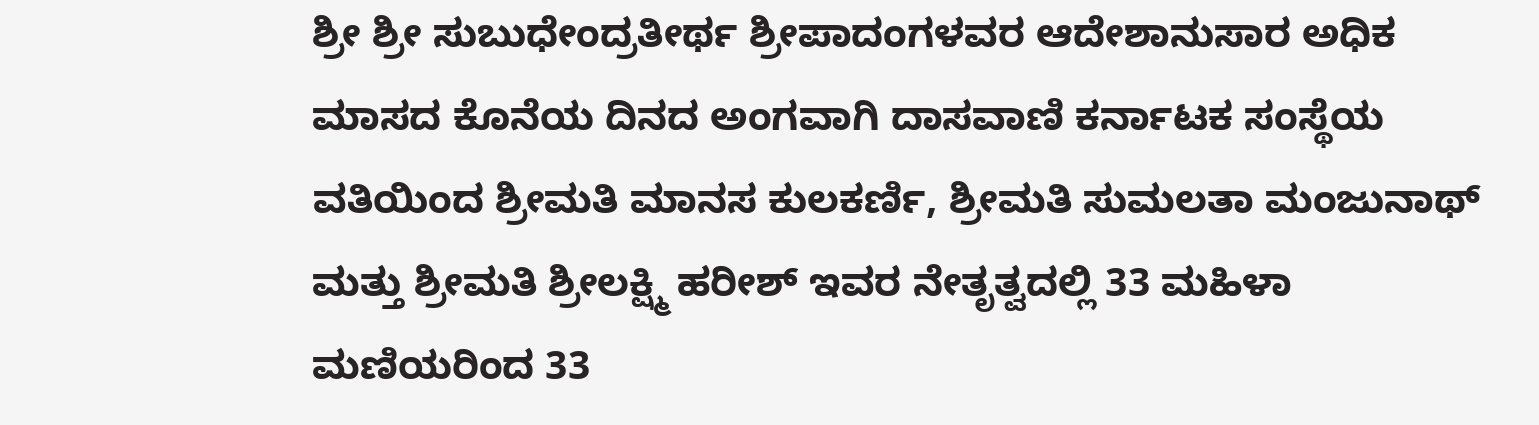ಶ್ರೀ ಶ್ರೀ ಸುಬುಧೇಂದ್ರತೀರ್ಥ ಶ್ರೀಪಾದಂಗಳವರ ಆದೇಶಾನುಸಾರ ಅಧಿಕ ಮಾಸದ ಕೊನೆಯ ದಿನದ ಅಂಗವಾಗಿ ದಾಸವಾಣಿ ಕರ್ನಾಟಕ ಸಂಸ್ಥೆಯ ವತಿಯಿಂದ ‌ಶ್ರೀಮತಿ ಮಾನಸ ಕುಲಕರ್ಣಿ, ಶ್ರೀಮತಿ ಸುಮಲತಾ ಮಂಜುನಾಥ್ ಮತ್ತು ಶ್ರೀಮತಿ ಶ್ರೀಲಕ್ಷ್ಮಿ ಹರೀಶ್ ಇವರ ನೇತೃತ್ವದಲ್ಲಿ 33 ಮಹಿಳಾ ಮಣಿಯರಿಂದ 33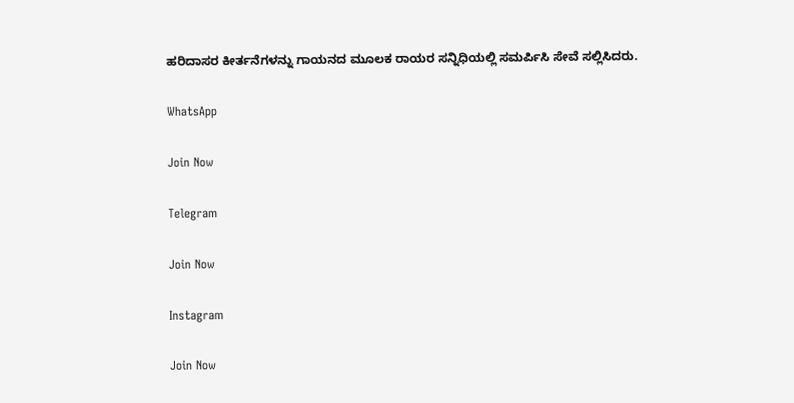ಹರಿದಾಸರ ಕೀರ್ತನೆಗಳನ್ನು ಗಾಯನದ ಮೂಲಕ ರಾಯರ ಸನ್ನಿಧಿಯಲ್ಲಿ ಸಮರ್ಪಿಸಿ ಸೇವೆ ಸಲ್ಲಿಸಿದರು.

WhatsApp

Join Now

Telegram

Join Now

Instagram

Join Now